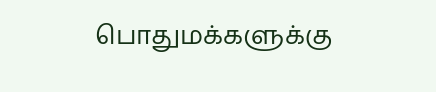பொதுமக்களுக்கு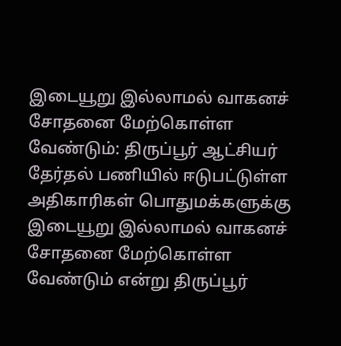இடையூறு இல்லாமல் வாகனச் சோதனை மேற்கொள்ள வேண்டும்: திருப்பூர் ஆட்சியர்
தேர்தல் பணியில் ஈடுபட்டுள்ள அதிகாரிகள் பொதுமக்களுக்கு இடையூறு இல்லாமல் வாகனச் சோதனை மேற்கொள்ள வேண்டும் என்று திருப்பூர்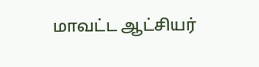மாவட்ட ஆட்சியர்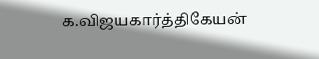க.விஜயகார்த்திகேயன்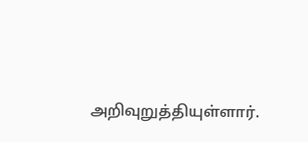அறிவுறுத்தியுள்ளார்.